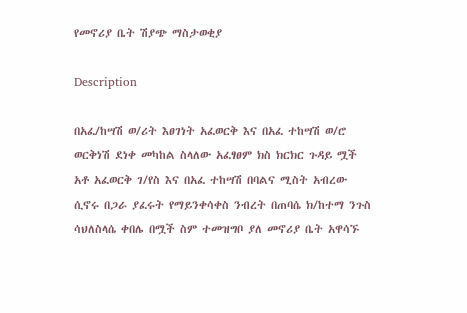የመኖሪያ ቤት ሽያጭ ማስታወቂያ

Description

በአፈ/ከሣሽ ወ/ሪት እፀገነት አፈወርቅ እና በአፈ ተከሣሽ ወ/ሮ ወርቅነሽ ደነቀ መካከል ስላለው አፈፃፀም ክስ ክርክር ጉዳይ ሟች አቶ አፈወርቅ ገ/የስ እና በአፈ ተከሣሽ በባልና ሚስት አብረው ሲኖሩ በጋራ ያፈሩት የማይንቀሳቀስ ንብረት በጠባሴ ክ/ከተማ ንጉስ ሳህለስላሴ ቀበሌ በሟች ስም ተመዝግቦ ያለ መኖሪያ ቤት አዋሳኙ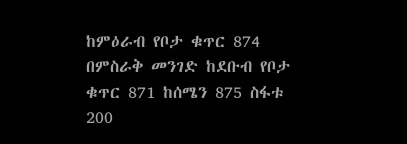ከምዕራብ የቦታ ቁጥር 874 በምስራቅ መንገድ ከደቡብ የቦታ ቁጥር 871 ከሰሜን 875 ስፋቱ 200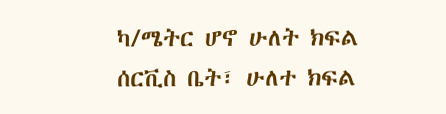ካ/ሜትር ሆኖ ሁለት ክፍል ሰርቪስ ቤት፣ ሁለተ ክፍል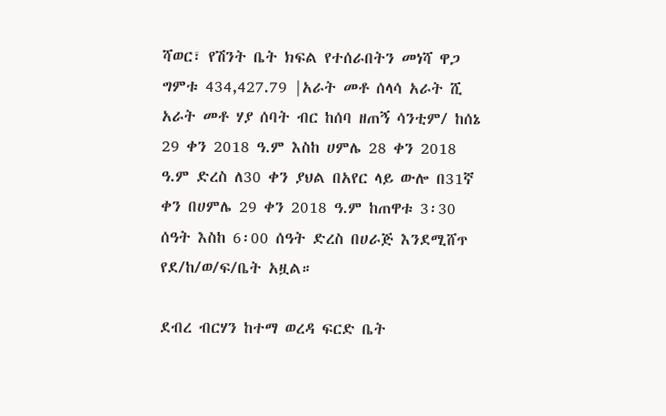ሻወር፣ የሽንት ቤት ክፍል የተሰራበትን መነሻ ዋጋ ግምቱ 434,427.79 |አራት መቶ ሰላሳ አራት ሺ አራት መቶ ሃያ ሰባት ብር ከሰባ ዘጠኝ ሳንቲም/ ከሰኔ 29 ቀን 2018 ዓ.ም እስከ ሀምሌ 28 ቀን 2018 ዓ.ም ድረስ ለ30 ቀን ያህል በአየር ላይ ውሎ በ31ኛ ቀን በሀምሌ 29 ቀን 2018 ዓ.ም ከጠዋቱ 3፡30 ሰዓት እስከ 6፡00 ሰዓት ድረስ በሀራጅ እንደሚሸጥ የደ/ከ/ወ/ፍ/ቤት አዟል።

ደብረ ብርሃን ከተማ ወረዳ ፍርድ ቤት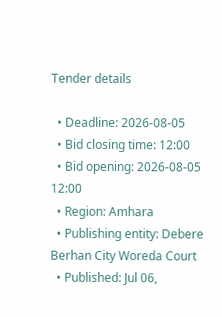Tender details

  • Deadline: 2026-08-05
  • Bid closing time: 12:00
  • Bid opening: 2026-08-05 12:00
  • Region: Amhara
  • Publishing entity: Debere Berhan City Woreda Court
  • Published: Jul 06,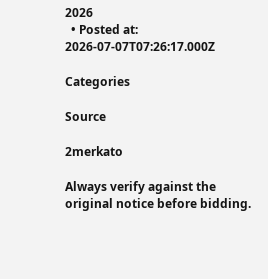2026
  • Posted at: 2026-07-07T07:26:17.000Z

Categories

Source

2merkato

Always verify against the original notice before bidding.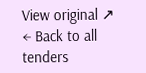View original ↗
← Back to all tenders